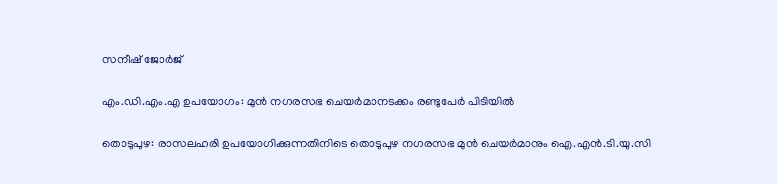സനീഷ് ജോർജ്

എം.ഡി.എം.എ ഉപയോഗം: മുൻ നഗരസഭ ചെയർമാനടക്കം രണ്ടുപേർ പിടിയിൽ

തൊടുപുഴ: രാസലഹരി ഉപയോഗിക്കുന്നതിനിടെ തൊടുപുഴ നഗരസഭ മുൻ ചെയർമാനും ഐ.എൻ.ടി.യു.സി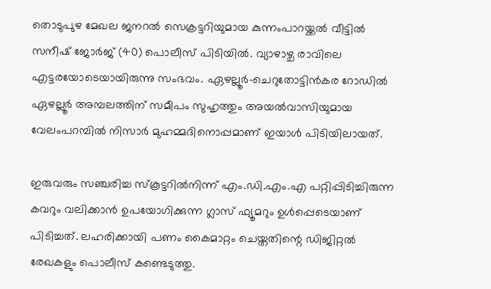തൊടുപുഴ മേഖല ജനറൽ സെക്രട്ടറിയുമായ കുന്നംപാറയ്ക്കൽ വീട്ടിൽ സനീഷ് ജോർജ് (40) പൊലീസ് പിടിയിൽ. വ്യാഴാഴ്ച രാവിലെ എട്ടരയോടെയായിരുന്നു സംഭവം. ഏഴല്ലൂർ-ചെറുതോട്ടിൻകര റോഡിൽ ഏഴല്ലൂർ അമ്പലത്തിന് സമീപം സുഹൃത്തും അയൽവാസിയുമായ വേലംപറമ്പിൽ നിസാർ മുഹമ്മദിനൊപ്പമാണ് ഇയാൾ പിടിയിലായത്.

ഇരുവരും സഞ്ചരിച്ച സ്കൂട്ടറിൽനിന്ന് എം.ഡി.എം.എ പറ്റിപ്പിടിച്ചിരുന്ന കവറും വലിക്കാൻ ഉപയോഗിക്കുന്ന ഗ്ലാസ് ഫ്യൂമറും ഉൾപ്പെടെയാണ് പിടിച്ചത്. ലഹരിക്കായി പണം കൈമാറ്റം ചെയ്തതിന്റെ ഡിജിറ്റൽ രേഖകളും പൊലീസ് കണ്ടെടുത്തു.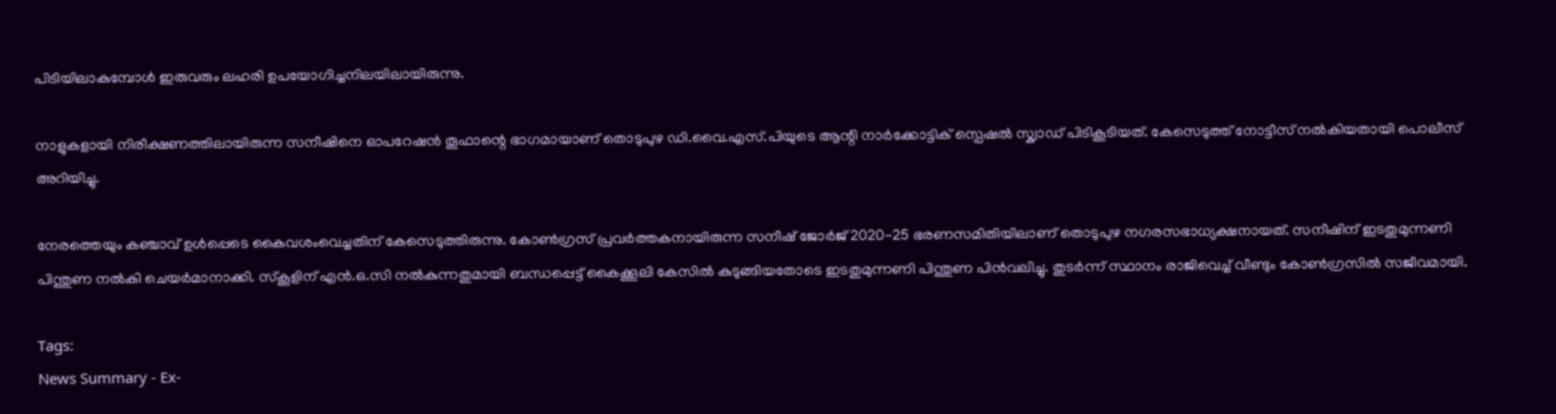പിടിയിലാകുമ്പോൾ ഇരുവരും ലഹരി ഉപയോഗിച്ചനിലയിലായിരുന്നു.

നാളുകളായി നിരീക്ഷണത്തിലായിരുന്ന സനീഷിനെ ഓപറേഷൻ തൂഫാന്റെ ഭാഗമായാണ് തൊടുപുഴ ഡി.വൈ.എസ്.പിയുടെ ആന്റി നാർക്കോട്ടിക് സ്പെഷൽ സ്ക്വാഡ് പിടികൂടിയത്. കേസെടുത്ത് നോട്ടീസ് നൽകിയതായി പൊലീസ് അറിയിച്ചു.

നേരത്തെയും കഞ്ചാവ് ഉൾപ്പെടെ കൈവശംവെച്ചതിന് കേസെടുത്തിരുന്നു. കോൺഗ്രസ് പ്രവർത്തകനായിരുന്ന സനീഷ് ജോർജ് 2020-25 ഭരണസമിതിയിലാണ് തൊടുപുഴ നഗരസഭാധ്യക്ഷനായത്. സനീഷിന് ഇടതുമുന്നണി പിന്തുണ നൽകി ചെയർമാനാക്കി. സ്കൂളിന് എൻ.ഒ.സി നൽകുന്നതുമായി ബന്ധപ്പെട്ട് കൈക്കൂലി കേസിൽ കുടുങ്ങിയതോടെ ഇടതുമുന്നണി പിന്തുണ പിൻവലിച്ചു. തുടർന്ന് സ്ഥാനം രാജിവെച്ച് വീണ്ടും കോൺഗ്രസിൽ സജീവമായി.

Tags:
News Summary - Ex-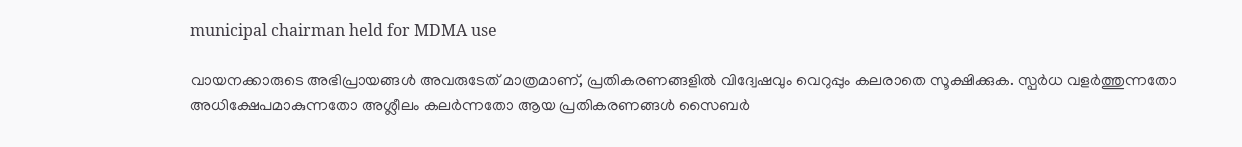municipal chairman held for MDMA use

വായനക്കാരുടെ അഭിപ്രായങ്ങള്‍ അവരുടേത് മാത്രമാണ്, പ്രതികരണങ്ങളിൽ വിദ്വേഷവും വെറുപ്പും കലരാതെ സൂക്ഷിക്കുക. സ്പർധ വളർത്തുന്നതോ അധിക്ഷേപമാകുന്നതോ അശ്ലീലം കലർന്നതോ ആയ പ്രതികരണങ്ങൾ സൈബർ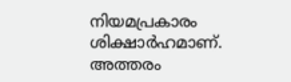നിയമപ്രകാരം ശിക്ഷാർഹമാണ്. അത്തരം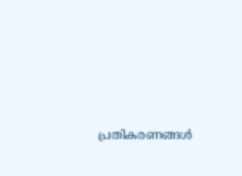പ്രതികരണങ്ങൾ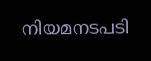നിയമനടപടി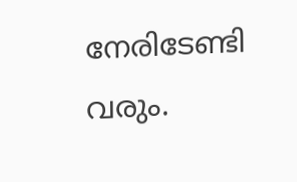നേരിടേണ്ടി വരും.